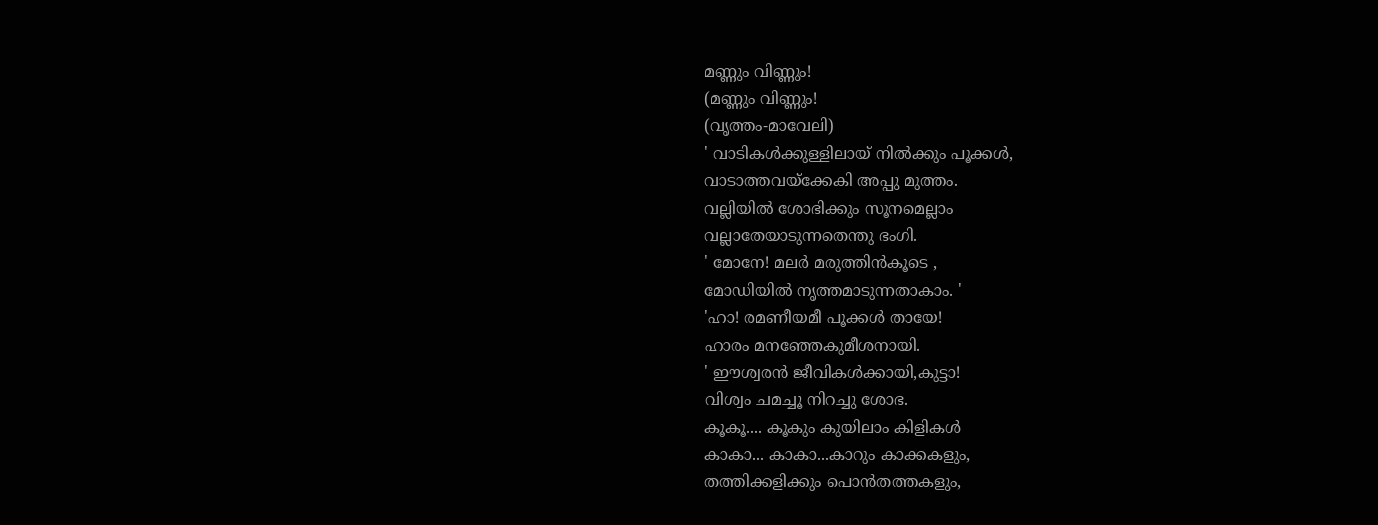മണ്ണും വിണ്ണും!
(മണ്ണും വിണ്ണും!
(വൃത്തം-മാവേലി)
' വാടികൾക്കുള്ളിലായ് നിൽക്കും പൂക്കൾ,
വാടാത്തവയ്ക്കേകി അപ്പു മുത്തം.
വല്ലിയിൽ ശോഭിക്കും സൂനമെല്ലാം
വല്ലാതേയാടുന്നതെന്തു ഭംഗി.
' മോനേ! മലർ മരുത്തിൻകൂടെ ,
മോഡിയിൽ നൃത്തമാടുന്നതാകാം. '
'ഹാ! രമണീയമീ പൂക്കൾ തായേ!
ഹാരം മനഞ്ഞേകുമീശനായി.
' ഈശ്വരൻ ജീവികൾക്കായി,കുട്ടാ!
വിശ്വം ചമച്ചൂ നിറച്ചു ശോഭ.
കൂകൂ.... കൂകും കുയിലാം കിളികൾ
കാകാ... കാകാ...കാറും കാക്കകളും,
തത്തിക്കളിക്കും പൊൻതത്തകളും,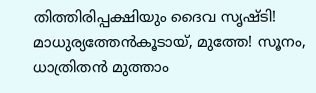തിത്തിരിപ്പക്ഷിയും ദൈവ സൃഷ്ടി!
മാധുര്യത്തേൻകൂടായ്, മുത്തേ! സൂനം,
ധാത്രിതൻ മുത്താം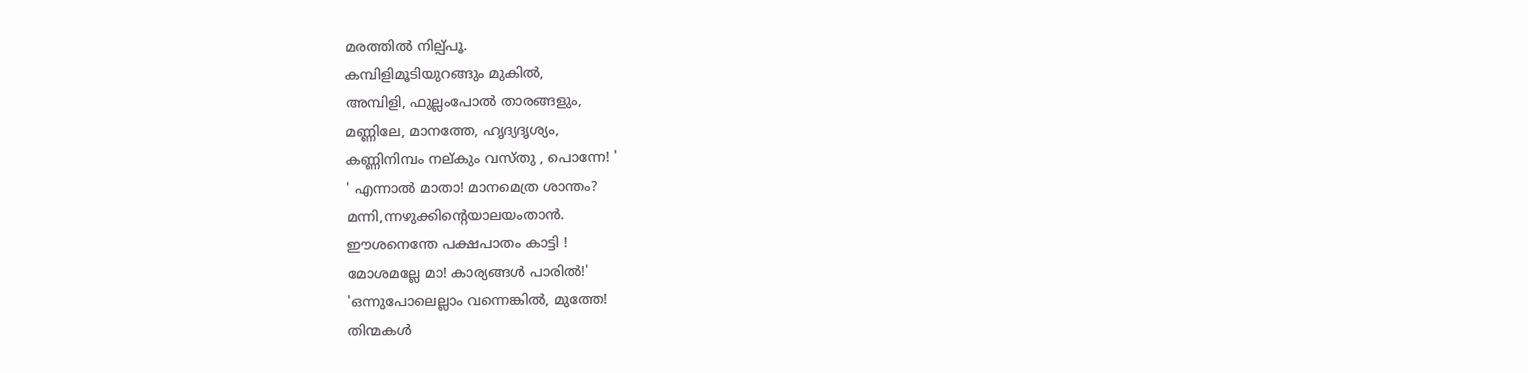മരത്തിൽ നില്പ്പൂ.
കമ്പിളിമൂടിയുറങ്ങും മുകിൽ,
അമ്പിളി, ഫുല്ലംപോൽ താരങ്ങളും,
മണ്ണിലേ, മാനത്തേ, ഹൃദ്യദൃശ്യം,
കണ്ണിനിമ്പം നല്കും വസ്തു , പൊന്നേ! '
' എന്നാൽ മാതാ! മാനമെത്ര ശാന്തം?
മന്നി,ന്നഴുക്കിൻ്റെയാലയംതാൻ.
ഈശനെന്തേ പക്ഷപാതം കാട്ടി !
മോശമല്ലേ മാ! കാര്യങ്ങൾ പാരിൽ!'
'ഒന്നുപോലെല്ലാം വന്നെങ്കിൽ, മുത്തേ!
തിന്മകൾ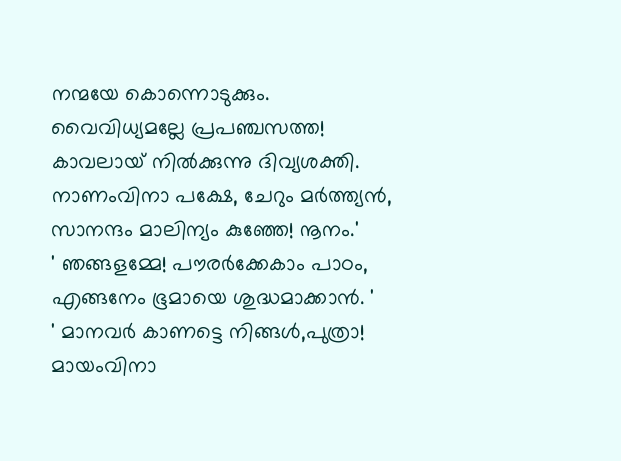നന്മയേ കൊന്നൊടുക്കും.
വൈവിധ്യമല്ലേ പ്രപഞ്ചസത്ത!
കാവലായ് നിൽക്കുന്നു ദിവ്യശക്തി.
നാണംവിനാ പക്ഷേ, ചേറും മർത്ത്യൻ,
സാനന്ദം മാലിന്യം കുഞ്ഞേ! നൂനം.'
' ഞങ്ങളമ്മേ! പൗരർക്കേകാം പാഠം,
എങ്ങനേം ഭൂമായെ ശുദ്ധമാക്കാൻ. '
' മാനവർ കാണട്ടെ നിങ്ങൾ,പുത്രാ!
മായംവിനാ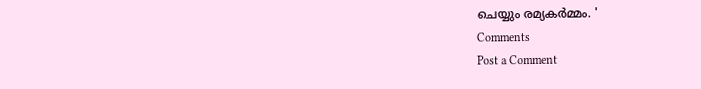ചെയ്യും രമ്യകർമ്മം. '
Comments
Post a Comment